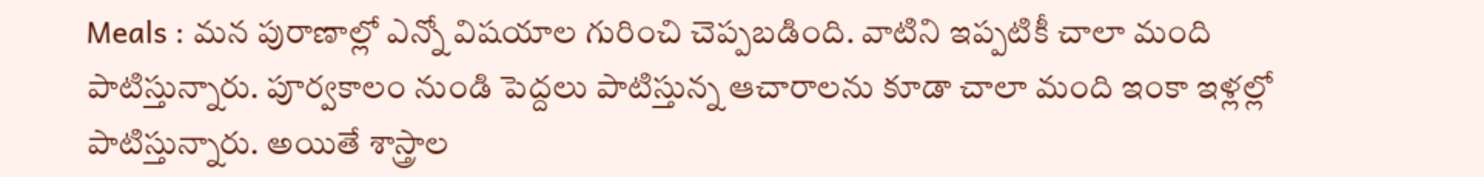Meals : మన పురాణాల్లో ఎన్నో విషయాల గురించి చెప్పబడింది. వాటిని ఇప్పటికీ చాలా మంది పాటిస్తున్నారు. పూర్వకాలం నుండి పెద్దలు పాటిస్తున్న ఆచారాలను కూడా చాలా మంది ఇంకా ఇళ్లల్లో పాటిస్తున్నారు. అయితే శాస్త్రాల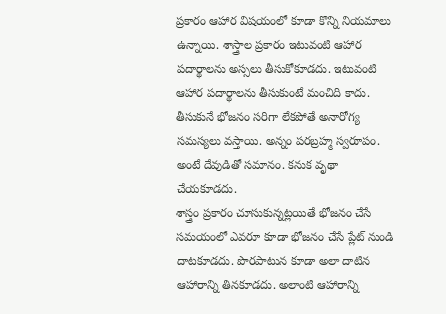ప్రకారం ఆహార విషయంలో కూడా కొన్ని నియమాలు ఉన్నాయి. శాస్త్రాల ప్రకారం ఇటువంటి ఆహార పదార్థాలను అస్సలు తీసుకోకూడదు. ఇటువంటి ఆహార పదార్థాలను తీసుకుంటే మంచిది కాదు. తీసుకునే భోజనం సరిగా లేకపోతే అనారోగ్య సమస్యలు వస్తాయి. అన్నం పరబ్రహ్మ స్వరూపం. అంటే దేవుడితో సమానం. కనుక వృథా చేయకూడదు.
శాస్త్రం ప్రకారం చూసుకున్నట్లయితే భోజనం చేసే సమయంలో ఎవరూ కూడా భోజనం చేసే ప్లేట్ నుండి దాటకూడదు. పొరపాటున కూడా అలా దాటిన ఆహారాన్ని తినకూడదు. అలాంటి ఆహారాన్ని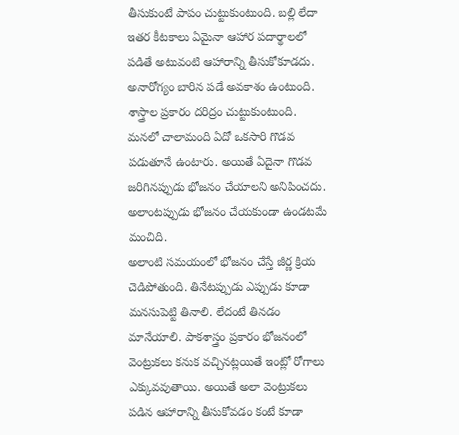తీసుకుంటే పాపం చుట్టుకుంటుంది. బల్లి లేదా ఇతర కీటకాలు ఏమైనా ఆహార పదార్థాలలో పడితే అటువంటి ఆహారాన్ని తీసుకోకూడదు. అనారోగ్యం బారిన పడే అవకాశం ఉంటుంది. శాస్త్రాల ప్రకారం దరిద్రం చుట్టుకుంటుంది. మనలో చాలామంది ఏదో ఒకసారి గొడవ పడుతూనే ఉంటారు. అయితే ఏదైనా గొడవ జరిగినప్పుడు భోజనం చేయాలని అనిపించదు. అలాంటప్పుడు భోజనం చేయకుండా ఉండటమే మంచిది.
అలాంటి సమయంలో భోజనం చేస్తే జీర్ణ క్రియ చెడిపోతుంది. తినేటప్పుడు ఎప్పుడు కూడా మనసుపెట్టి తినాలి. లేదంటే తినడం మానేయాలి. పాకశాస్త్రం ప్రకారం భోజనంలో వెంట్రుకలు కనుక వచ్చినట్లయితే ఇంట్లో రోగాలు ఎక్కువవుతాయి. అయితే అలా వెంట్రుకలు పడిన ఆహారాన్ని తీసుకోవడం కంటే కూడా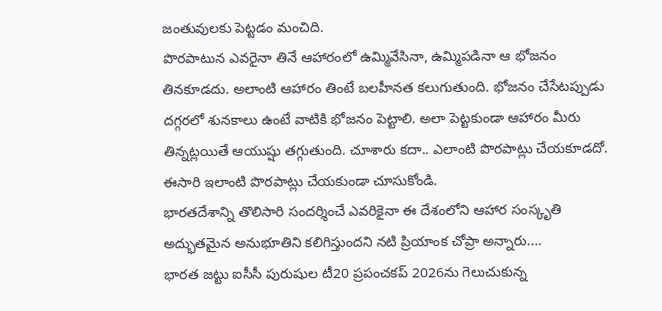జంతువులకు పెట్టడం మంచిది.
పొరపాటున ఎవరైనా తినే ఆహారంలో ఉమ్మివేసినా, ఉమ్మిపడినా ఆ భోజనం తినకూడదు. అలాంటి ఆహారం తింటే బలహీనత కలుగుతుంది. భోజనం చేసేటప్పుడు దగ్గరలో శునకాలు ఉంటే వాటికి భోజనం పెట్టాలి. అలా పెట్టకుండా ఆహారం మీరు తిన్నట్లయితే ఆయుష్షు తగ్గుతుంది. చూశారు కదా.. ఎలాంటి పొరపాట్లు చేయకూడదో. ఈసారి ఇలాంటి పొరపాట్లు చేయకుండా చూసుకోండి.
భారతదేశాన్ని తొలిసారి సందర్శించే ఎవరికైనా ఈ దేశంలోని ఆహార సంస్కృతి అద్భుతమైన అనుభూతిని కలిగిస్తుందని నటి ప్రియాంక చోప్రా అన్నారు.…
భారత జట్టు ఐసీసీ పురుషుల టీ20 ప్రపంచకప్ 2026ను గెలుచుకున్న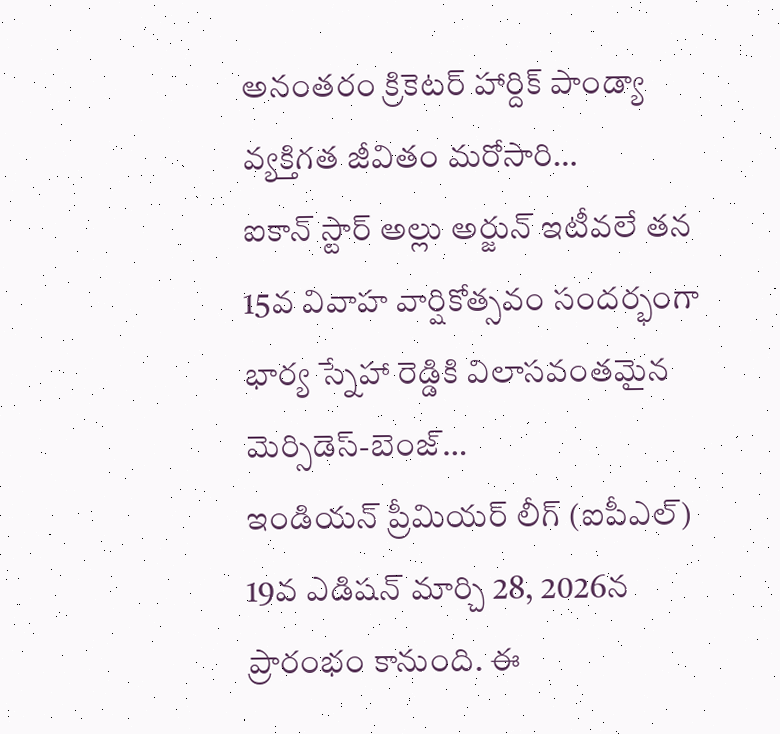అనంతరం క్రికెటర్ హార్దిక్ పాండ్యా వ్యక్తిగత జీవితం మరోసారి…
ఐకాన్ స్టార్ అల్లు అర్జున్ ఇటీవలే తన 15వ వివాహ వార్షికోత్సవం సందర్భంగా భార్య స్నేహా రెడ్డికి విలాసవంతమైన మెర్సిడెస్-బెంజ్…
ఇండియన్ ప్రీమియర్ లీగ్ (ఐపీఎల్) 19వ ఎడిషన్ మార్చి 28, 2026న ప్రారంభం కానుంది. ఈ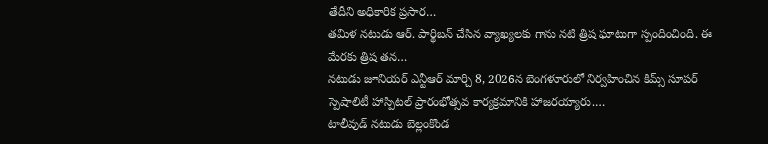తేదీని అధికారిక ప్రసార…
తమిళ నటుడు ఆర్. పార్థిబన్ చేసిన వ్యాఖ్యలకు గాను నటి త్రిష ఘాటుగా స్పందించింది. ఈ మేరకు త్రిష తన…
నటుడు జూనియర్ ఎన్టీఆర్ మార్చి 8, 2026న బెంగళూరులో నిర్వహించిన కిమ్స్ సూపర్ స్పెషాలిటీ హాస్పిటల్ ప్రారంభోత్సవ కార్యక్రమానికి హాజరయ్యారు.…
టాలీవుడ్ నటుడు బెల్లంకొండ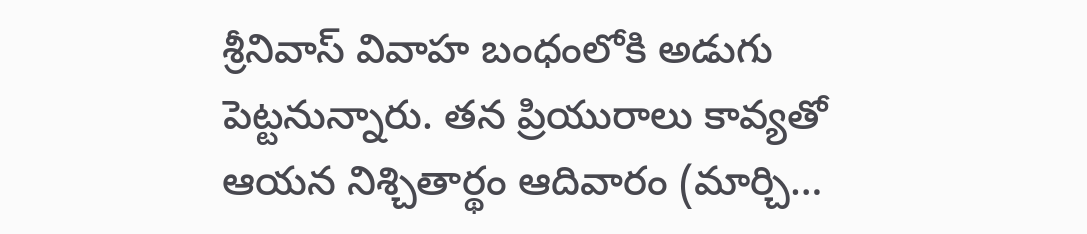శ్రీనివాస్ వివాహ బంధంలోకి అడుగు పెట్టనున్నారు. తన ప్రియురాలు కావ్యతో ఆయన నిశ్చితార్థం ఆదివారం (మార్చి…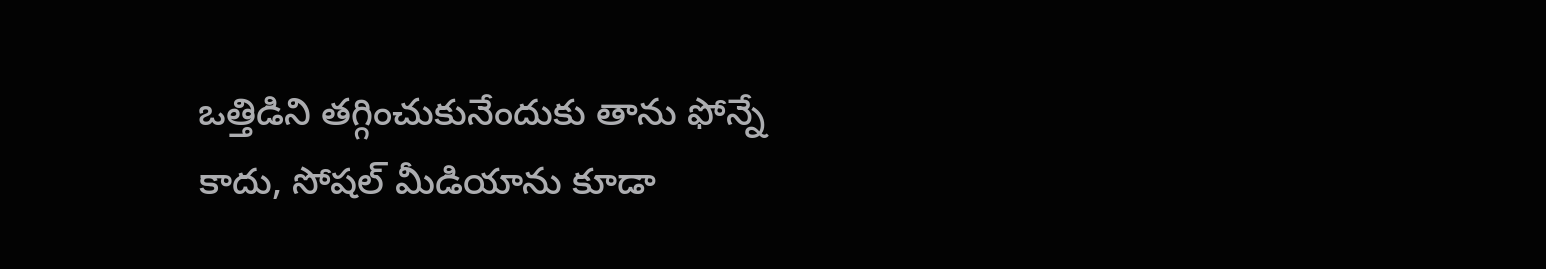ఒత్తిడిని తగ్గించుకునేందుకు తాను ఫోన్నే కాదు, సోషల్ మీడియాను కూడా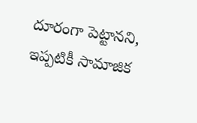దూరంగా పెట్టానని, ఇప్పటికీ సామాజిక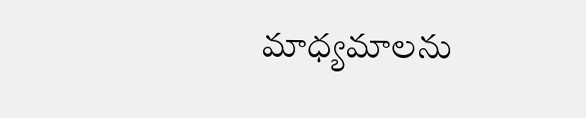మాధ్యమాలను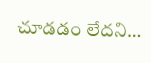చూడడం లేదని…